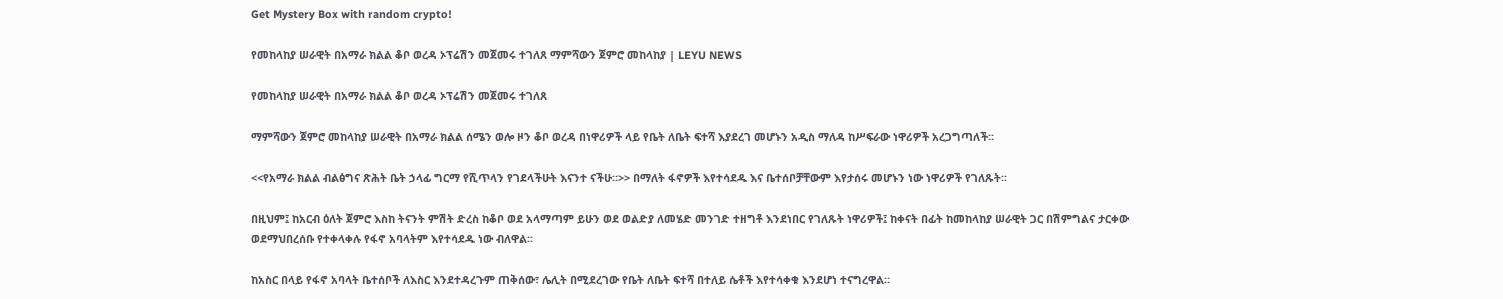Get Mystery Box with random crypto!

የመከላከያ ሠራዊት በአማራ ክልል ቆቦ ወረዳ ኦፕሬሽን መጀመሩ ተገለጸ ማምሻውን ጀምሮ መከላከያ | LEYU NEWS

የመከላከያ ሠራዊት በአማራ ክልል ቆቦ ወረዳ ኦፕሬሽን መጀመሩ ተገለጸ

ማምሻውን ጀምሮ መከላከያ ሠራዊት በአማራ ክልል ሰሜን ወሎ ዞን ቆቦ ወረዳ በነዋሪዎች ላይ የቤት ለቤት ፍተሻ እያደረገ መሆኑን አዲስ ማለዳ ከሥፍራው ነዋሪዎች አረጋግጣለች፡፡

<<የአማራ ክልል ብልፅግና ጽሕት ቤት ኃላፊ ግርማ የሺጥላን የገደላችሁት እናንተ ናችሁ።>> በማለት ፋኖዎች እየተሳደዱ እና ቤተሰቦቻቸውም እየታሰሩ መሆኑን ነው ነዋሪዎች የገለጹት፡፡

በዚህም፤ ከአርብ ዕለት ጀምሮ እስከ ትናንት ምሽት ድረስ ከቆቦ ወደ አላማጣም ይሁን ወደ ወልድያ ለመሄድ መንገድ ተዘግቶ እንደነበር የገለጹት ነዋሪዎች፤ ከቀናት በፊት ከመከላከያ ሠራዊት ጋር በሽምግልና ታርቀው ወደማህበረሰቡ የተቀላቀሉ የፋኖ አባላትም እየተሳደዱ ነው ብለዋል፡፡

ከአስር በላይ የፋኖ አባላት ቤተሰቦች ለእስር እንደተዳረጉም ጠቅሰው፣ ሌሊት በሚደረገው የቤት ለቤት ፍተሻ በተለይ ሴቶች እየተሳቀቁ እንደሆነ ተናግረዋል።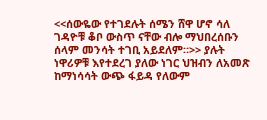<<ሰውዬው የተገደሉት ሰሜን ሸዋ ሆኖ ሳለ ገዳዮቹ ቆቦ ውስጥ ናቸው ብሎ ማህበረሰቡን ሰላም መንሳት ተገቢ አይደለም።>> ያሉት ነዋሪዎቹ እየተደረገ ያለው ነገር ህዝብን ለአመጽ ከማነሳሳት ውጭ ፋይዳ የለውም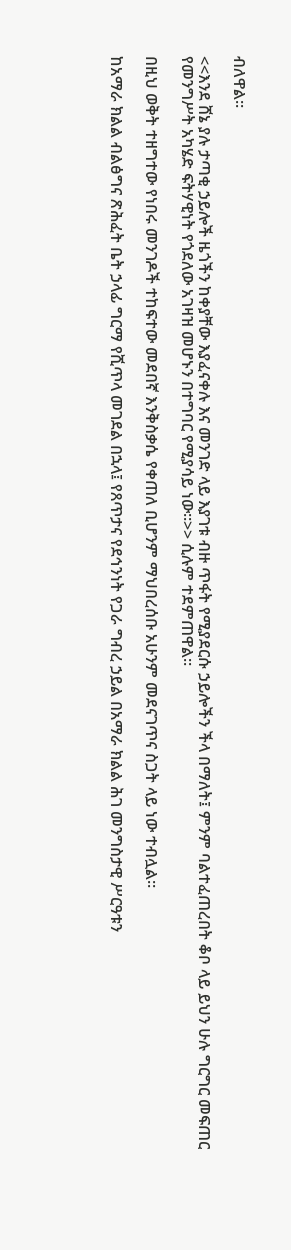ብለዋል፡፡

<<እንደ ሸኔ ያሉ ታጣቂ ኃይሎች ዜጎችን ከቀያቸው እያፈናቀሉ እና መንገድ ላይ እያገቱ ብዙ ጥፋት የሚያደርሱ ኃይሎችን ችላ በማለት፤ ምንም ባልተፈጠረበት ቆቦ ላይ ይህን ሁሉ ግርግር መፍጠር የመንግሥት አካሄድ ፍትሃዊነት የጎደለው አገዛዝ መሆኑን በተግባር የሚያሳይ ነው።>> ሲሉም ተደምጠዋል፡፡

በዚህ ወቅት ተዘግተው የነበሩ መንገዶች ተከፍተው መደበኛ እንቅስቃሴ የቀጠለ ቢሆንም ማህበረሰቡ አሁንም መደናገጥና ስጋት ላይ ነው ተብሏል።

ከአማራ ክልል ብልፅግና ጽሕፈት ቤት ኃላፊ ግርማ የሺጥላ መገደል በኋላ፤ የጸጥታና የደኅንነት የጋራ ግብረ ኃይል በአማራ ክልል ሕገ መንግስታዊ ሥርዓቱን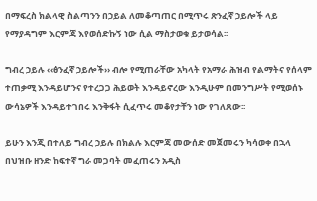በማፍረስ ክልላዊ ስልጣንን በኃይል ለመቆጣጠር በሚጥሩ ጽንፈኛ ኃይሎች ላይ የማያዳግም እርምጃ እየወሰድኩኝ ነው ሲል ማስታወቁ ይታወሳል፡፡

ግብረ ኃይሉ ‹‹ፅንፈኛ ኃይሎች›› ብሎ የሚጠራቸው አካላት የአማራ ሕዝብ የልማትና የሰላም ተጠቃሚ እንዳይሆንና የተረጋጋ ሕይወት እንዳይኖረው እንዲሁም በመንግሥት የሚወሰኑ ውሳኔዎች እንዳይተገበሩ እንቅፋት ሲፈጥሩ መቆየታቸን ነው የገለጸው፡፡

ይሁን እንጂ በተለይ ግብረ ኃይሉ በክልሉ እርምጃ መውሰድ መጀመሩን ካሳወቀ በኋላ በህዝቡ ዘንድ ከፍተኛ ግራ መጋባት መፈጠሩን አዲስ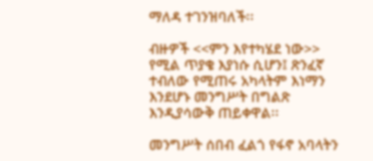ማለዳ ተገንዝባለች፡፡

ብዙዎች <<ምን እየተካሄደ ነው>> የሚል ጥያቄ እያነሱ ሲሆን፤ ጽንፈኛ ተብለው የሚጠሩ አካላትም እነማን እንደሆኑ መንግሥት በግልጽ እንዲያሳውቅ ጠይቀዋል፡፡

መንግሥት ሰበብ ፈልጎ የፋኖ አባላትን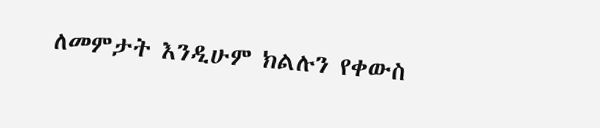ለመምታት እንዲሁም ክልሉን የቀውስ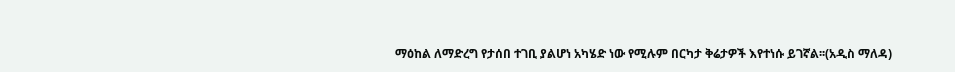ማዕከል ለማድረግ የታሰበ ተገቢ ያልሆነ አካሄድ ነው የሚሉም በርካታ ቅሬታዎች እየተነሱ ይገኛል፡፡(አዲስ ማለዳ)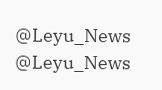@Leyu_News
@Leyu_News